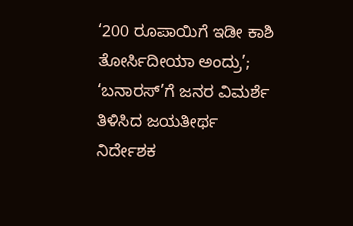‘200 ರೂಪಾಯಿಗೆ ಇಡೀ ಕಾಶಿ ತೋರ್ಸಿದೀಯಾ ಅಂದ್ರು’; ‘ಬನಾರಸ್’ಗೆ ಜನರ ವಿಮರ್ಶೆ ತಿಳಿಸಿದ ಜಯತೀರ್ಥ
ನಿರ್ದೇಶಕ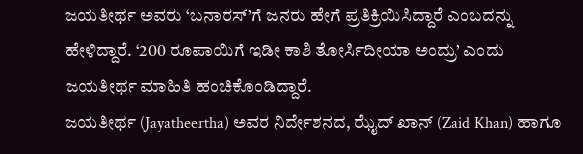ಜಯತೀರ್ಥ ಅವರು ‘ಬನಾರಸ್’ಗೆ ಜನರು ಹೇಗೆ ಪ್ರತಿಕ್ರಿಯಿಸಿದ್ದಾರೆ ಎಂಬದನ್ನು ಹೇಳಿದ್ದಾರೆ. ‘200 ರೂಪಾಯಿಗೆ ಇಡೀ ಕಾಶಿ ತೋರ್ಸಿದೀಯಾ ಅಂದ್ರು’ ಎಂದು ಜಯತೀರ್ಥ ಮಾಹಿತಿ ಹಂಚಿಕೊಂಡಿದ್ದಾರೆ.
ಜಯತೀರ್ಥ (Jayatheertha) ಅವರ ನಿರ್ದೇಶನದ, ಝೈದ್ ಖಾನ್ (Zaid Khan) ಹಾಗೂ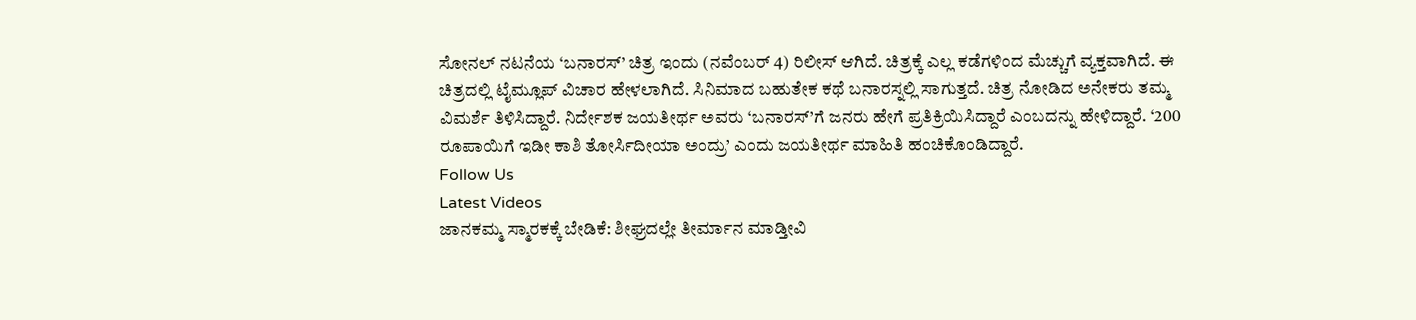ಸೋನಲ್ ನಟನೆಯ ‘ಬನಾರಸ್’ ಚಿತ್ರ ಇಂದು (ನವೆಂಬರ್ 4) ರಿಲೀಸ್ ಆಗಿದೆ. ಚಿತ್ರಕ್ಕೆ ಎಲ್ಲ ಕಡೆಗಳಿಂದ ಮೆಚ್ಚುಗೆ ವ್ಯಕ್ತವಾಗಿದೆ. ಈ ಚಿತ್ರದಲ್ಲಿ ಟೈಮ್ಲೂಪ್ ವಿಚಾರ ಹೇಳಲಾಗಿದೆ. ಸಿನಿಮಾದ ಬಹುತೇಕ ಕಥೆ ಬನಾರಸ್ನಲ್ಲಿ ಸಾಗುತ್ತದೆ. ಚಿತ್ರ ನೋಡಿದ ಅನೇಕರು ತಮ್ಮ ವಿಮರ್ಶೆ ತಿಳಿಸಿದ್ದಾರೆ. ನಿರ್ದೇಶಕ ಜಯತೀರ್ಥ ಅವರು ‘ಬನಾರಸ್’ಗೆ ಜನರು ಹೇಗೆ ಪ್ರತಿಕ್ರಿಯಿಸಿದ್ದಾರೆ ಎಂಬದನ್ನು ಹೇಳಿದ್ದಾರೆ. ‘200 ರೂಪಾಯಿಗೆ ಇಡೀ ಕಾಶಿ ತೋರ್ಸಿದೀಯಾ ಅಂದ್ರು’ ಎಂದು ಜಯತೀರ್ಥ ಮಾಹಿತಿ ಹಂಚಿಕೊಂಡಿದ್ದಾರೆ.
Follow Us
Latest Videos
ಜಾನಕಮ್ಮ ಸ್ಮಾರಕಕ್ಕೆ ಬೇಡಿಕೆ: ಶೀಘ್ರದಲ್ಲೇ ತೀರ್ಮಾನ ಮಾಡ್ತೀವಿ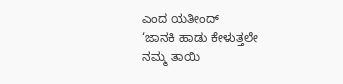ಎಂದ ಯತೀಂದ್
‘ಜಾನಕಿ ಹಾಡು ಕೇಳುತ್ತಲೇ ನಮ್ಮ ತಾಯಿ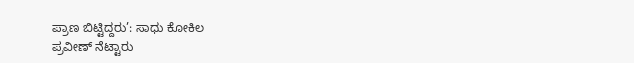ಪ್ರಾಣ ಬಿಟ್ಟಿದ್ದರು’: ಸಾಧು ಕೋಕಿಲ
ಪ್ರವೀಣ್ ನೆಟ್ಟಾರು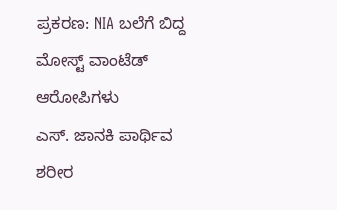ಪ್ರಕರಣ: NIA ಬಲೆಗೆ ಬಿದ್ದ ಮೋಸ್ಟ್ ವಾಂಟೆಡ್ ಆರೋಪಿಗಳು
ಎಸ್. ಜಾನಕಿ ಪಾರ್ಥಿವ ಶರೀರ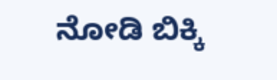ನೋಡಿ ಬಿಕ್ಕಿ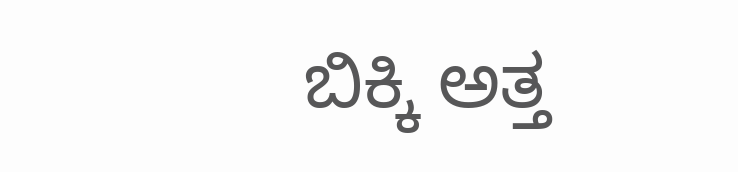ಬಿಕ್ಕಿ ಅತ್ತ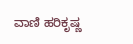ವಾಣಿ ಹರಿಕೃಷ್ಣ